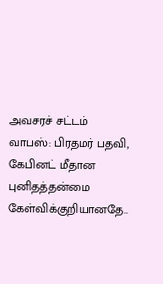அவசரச் சட்டம் வாபஸ்: பிரதமர் பதவி, கேபினட் மீதான புனிதத்தன்மை கேள்விக்குறியானதே..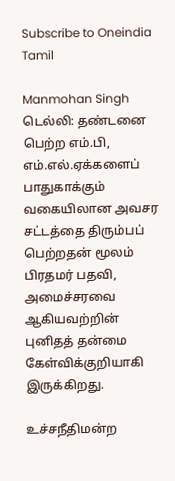Subscribe to Oneindia Tamil

Manmohan Singh
டெல்லி: தண்டனை பெற்ற எம்.பி, எம்.எல்.ஏக்களைப் பாதுகாக்கும் வகையிலான அவசர சட்டத்தை திரும்பப் பெற்றதன் மூலம் பிரதமர் பதவி, அமைச்சரவை ஆகியவற்றின் புனிதத் தன்மை கேள்விக்குறியாகி இருக்கிறது.

உச்சநீதிமன்ற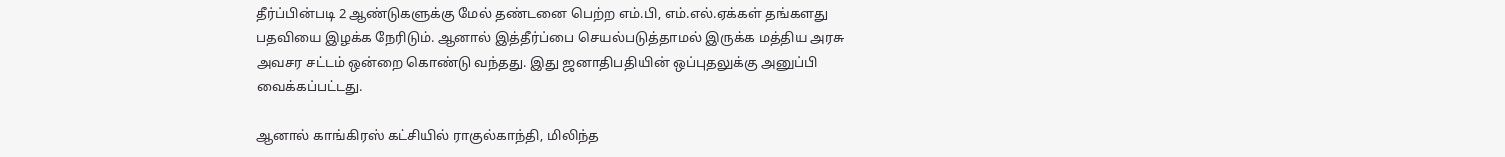தீர்ப்பின்படி 2 ஆண்டுகளுக்கு மேல் தண்டனை பெற்ற எம்.பி, எம்.எல்.ஏக்கள் தங்களது பதவியை இழக்க நேரிடும். ஆனால் இத்தீர்ப்பை செயல்படுத்தாமல் இருக்க மத்திய அரசு அவசர சட்டம் ஒன்றை கொண்டு வந்தது. இது ஜனாதிபதியின் ஒப்புதலுக்கு அனுப்பி வைக்கப்பட்டது.

ஆனால் காங்கிரஸ் கட்சியில் ராகுல்காந்தி, மிலிந்த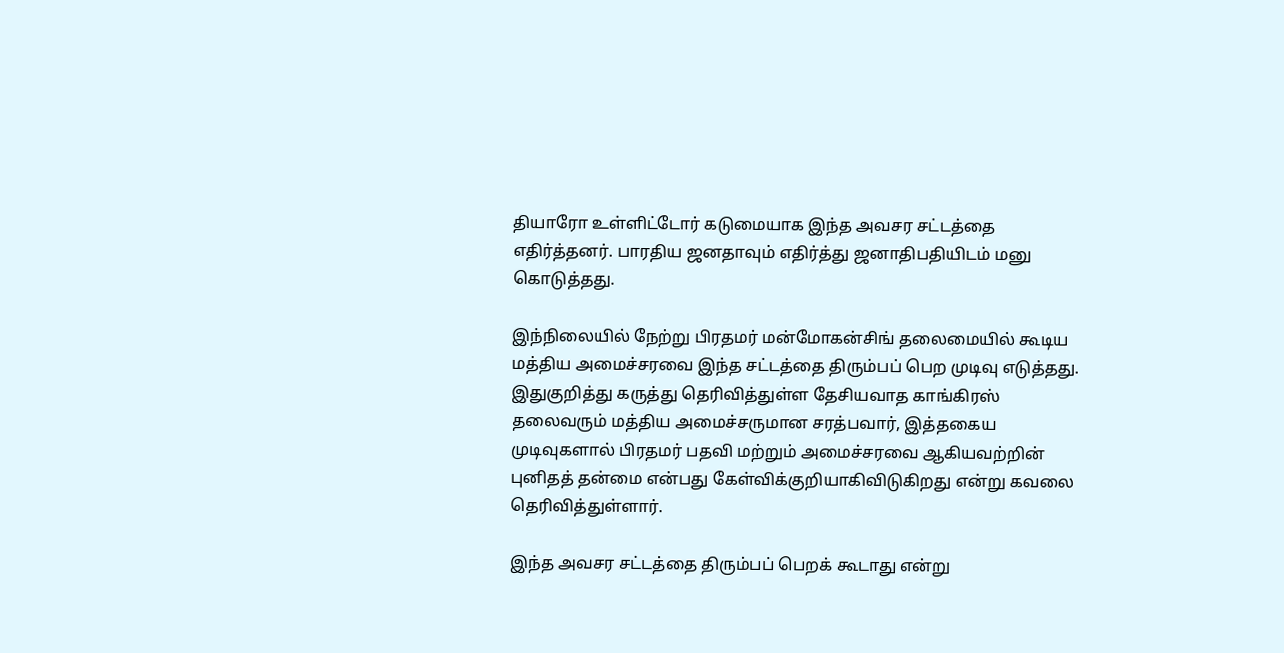தியாரோ உள்ளிட்டோர் கடுமையாக இந்த அவசர சட்டத்தை எதிர்த்தனர். பாரதிய ஜனதாவும் எதிர்த்து ஜனாதிபதியிடம் மனு கொடுத்தது.

இந்நிலையில் நேற்று பிரதமர் மன்மோகன்சிங் தலைமையில் கூடிய மத்திய அமைச்சரவை இந்த சட்டத்தை திரும்பப் பெற முடிவு எடுத்தது. இதுகுறித்து கருத்து தெரிவித்துள்ள தேசியவாத காங்கிரஸ் தலைவரும் மத்திய அமைச்சருமான சரத்பவார், இத்தகைய முடிவுகளால் பிரதமர் பதவி மற்றும் அமைச்சரவை ஆகியவற்றின் புனிதத் தன்மை என்பது கேள்விக்குறியாகிவிடுகிறது என்று கவலை தெரிவித்துள்ளார்.

இந்த அவசர சட்டத்தை திரும்பப் பெறக் கூடாது என்று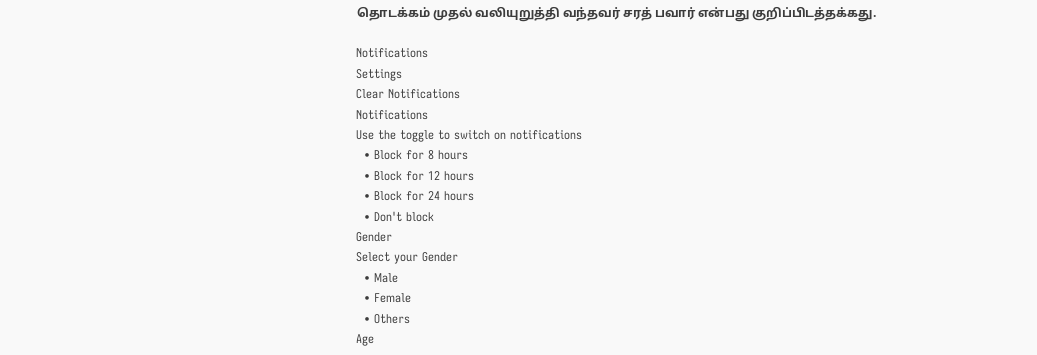தொடக்கம் முதல் வலியுறுத்தி வந்தவர் சரத் பவார் என்பது குறிப்பிடத்தக்கது.

Notifications
Settings
Clear Notifications
Notifications
Use the toggle to switch on notifications
  • Block for 8 hours
  • Block for 12 hours
  • Block for 24 hours
  • Don't block
Gender
Select your Gender
  • Male
  • Female
  • Others
Age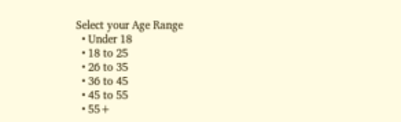Select your Age Range
  • Under 18
  • 18 to 25
  • 26 to 35
  • 36 to 45
  • 45 to 55
  • 55+